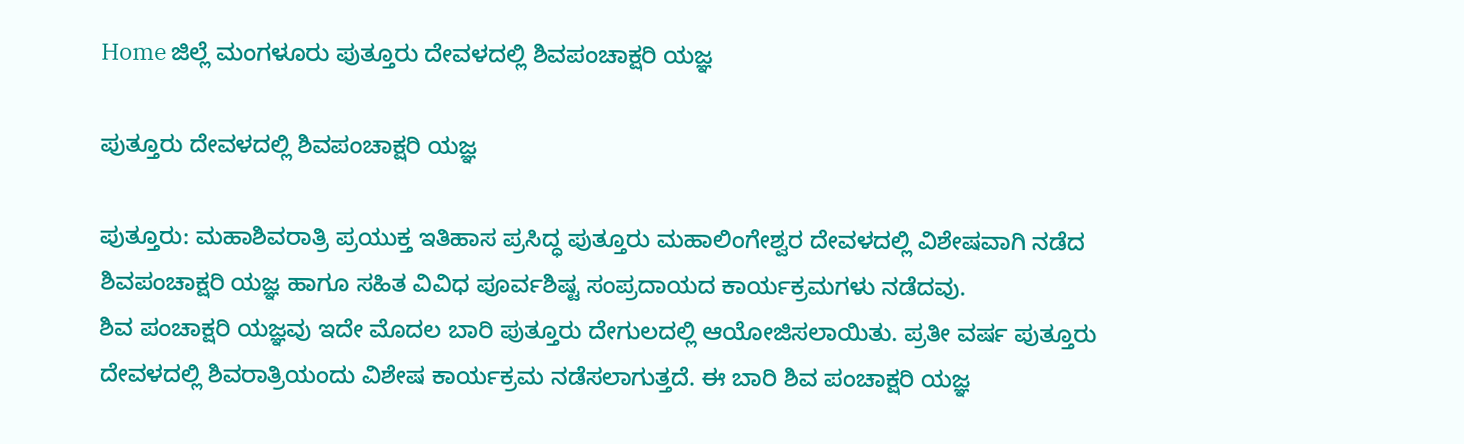Home ಜಿಲ್ಲೆ ಮಂಗಳೂರು ಪುತ್ತೂರು ದೇವಳದಲ್ಲಿ ಶಿವಪಂಚಾಕ್ಷರಿ ಯಜ್ಞ

ಪುತ್ತೂರು ದೇವಳದಲ್ಲಿ ಶಿವಪಂಚಾಕ್ಷರಿ ಯಜ್ಞ

ಪುತ್ತೂರು: ಮಹಾಶಿವರಾತ್ರಿ ಪ್ರಯುಕ್ತ ಇತಿಹಾಸ ಪ್ರಸಿದ್ಧ ಪುತ್ತೂರು ಮಹಾಲಿಂಗೇಶ್ವರ ದೇವಳದಲ್ಲಿ ವಿಶೇಷವಾಗಿ ನಡೆದ ಶಿವಪಂಚಾಕ್ಷರಿ ಯಜ್ಞ ಹಾಗೂ ಸಹಿತ ವಿವಿಧ ಪೂರ್ವಶಿಷ್ಟ ಸಂಪ್ರದಾಯದ ಕಾರ್ಯಕ್ರಮಗಳು ನಡೆದವು.
ಶಿವ ಪಂಚಾಕ್ಷರಿ ಯಜ್ಞವು ಇದೇ ಮೊದಲ ಬಾರಿ ಪುತ್ತೂರು ದೇಗುಲದಲ್ಲಿ ಆಯೋಜಿಸಲಾಯಿತು. ಪ್ರತೀ ವರ್ಷ ಪುತ್ತೂರು ದೇವಳದಲ್ಲಿ ಶಿವರಾತ್ರಿಯಂದು ವಿಶೇಷ ಕಾರ್ಯಕ್ರಮ ನಡೆಸಲಾಗುತ್ತದೆ. ಈ ಬಾರಿ ಶಿವ ಪಂಚಾಕ್ಷರಿ ಯಜ್ಞ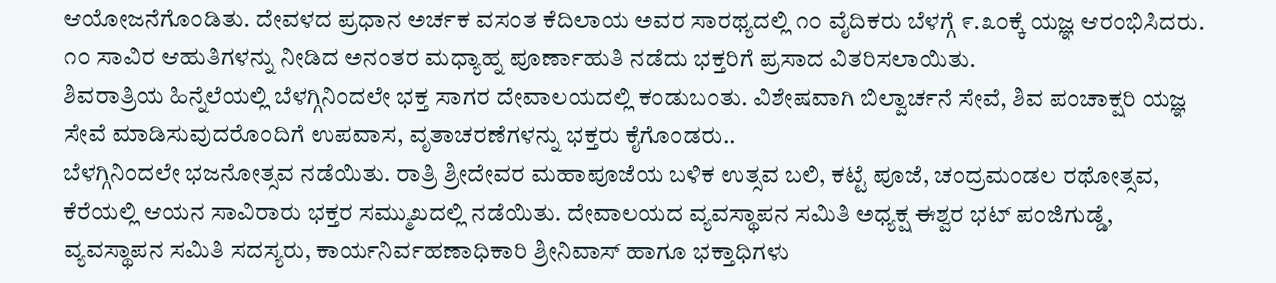ಆಯೋಜನೆಗೊಂಡಿತು. ದೇವಳದ ಪ್ರಧಾನ ಅರ್ಚಕ ವಸಂತ ಕೆದಿಲಾಯ ಅವರ ಸಾರಥ್ಯದಲ್ಲಿ ೧೦ ವೈದಿಕರು ಬೆಳಗ್ಗೆ ೯.೩೦ಕ್ಕೆ ಯಜ್ಞ ಆರಂಭಿಸಿದರು. ೧೦ ಸಾವಿರ ಆಹುತಿಗಳನ್ನು ನೀಡಿದ ಅನಂತರ ಮಧ್ಯಾಹ್ನ ಪೂರ್ಣಾಹುತಿ ನಡೆದು ಭಕ್ತರಿಗೆ ಪ್ರಸಾದ ವಿತರಿಸಲಾಯಿತು.
ಶಿವರಾತ್ರಿಯ ಹಿನ್ನೆಲೆಯಲ್ಲಿ ಬೆಳಗ್ಗಿನಿಂದಲೇ ಭಕ್ತ ಸಾಗರ ದೇವಾಲಯದಲ್ಲಿ ಕಂಡುಬಂತು. ವಿಶೇಷವಾಗಿ ಬಿಲ್ವಾರ್ಚನೆ ಸೇವೆ, ಶಿವ ಪಂಚಾಕ್ಷರಿ ಯಜ್ಞ ಸೇವೆ ಮಾಡಿಸುವುದರೊಂದಿಗೆ ಉಪವಾಸ, ವೃತಾಚರಣೆಗಳನ್ನು ಭಕ್ತರು ಕೈಗೊಂಡರು..
ಬೆಳಗ್ಗಿನಿಂದಲೇ ಭಜನೋತ್ಸವ ನಡೆಯಿತು. ರಾತ್ರಿ ಶ್ರೀದೇವರ ಮಹಾಪೂಜೆಯ ಬಳಿಕ ಉತ್ಸವ ಬಲಿ, ಕಟ್ಟೆ ಪೂಜೆ, ಚಂದ್ರಮಂಡಲ ರಥೋತ್ಸವ, ಕೆರೆಯಲ್ಲಿ ಆಯನ ಸಾವಿರಾರು ಭಕ್ತರ ಸಮ್ಮುಖದಲ್ಲಿ ನಡೆಯಿತು. ದೇವಾಲಯದ ವ್ಯವಸ್ಥಾಪನ ಸಮಿತಿ ಅಧ್ಯಕ್ಷ ಈಶ್ವರ ಭಟ್ ಪಂಜಿಗುಡ್ಡೆ, ವ್ಯವಸ್ಥಾಪನ ಸಮಿತಿ ಸದಸ್ಯರು, ಕಾರ್ಯನಿರ್ವಹಣಾಧಿಕಾರಿ ಶ್ರೀನಿವಾಸ್ ಹಾಗೂ ಭಕ್ತಾಧಿಗಳು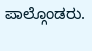ಪಾಲ್ಗೊಂಡರು.